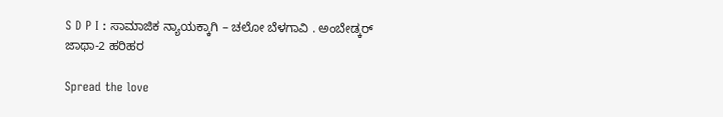S D P I : ಸಾಮಾಜಿಕ ನ್ಯಾಯಕ್ಕಾಗಿ – ಚಲೋ ಬೆಳಗಾವಿ . ಅಂಬೇಡ್ಕರ್ ಜಾಥಾ-2 ಹರಿಹರ

Spread the love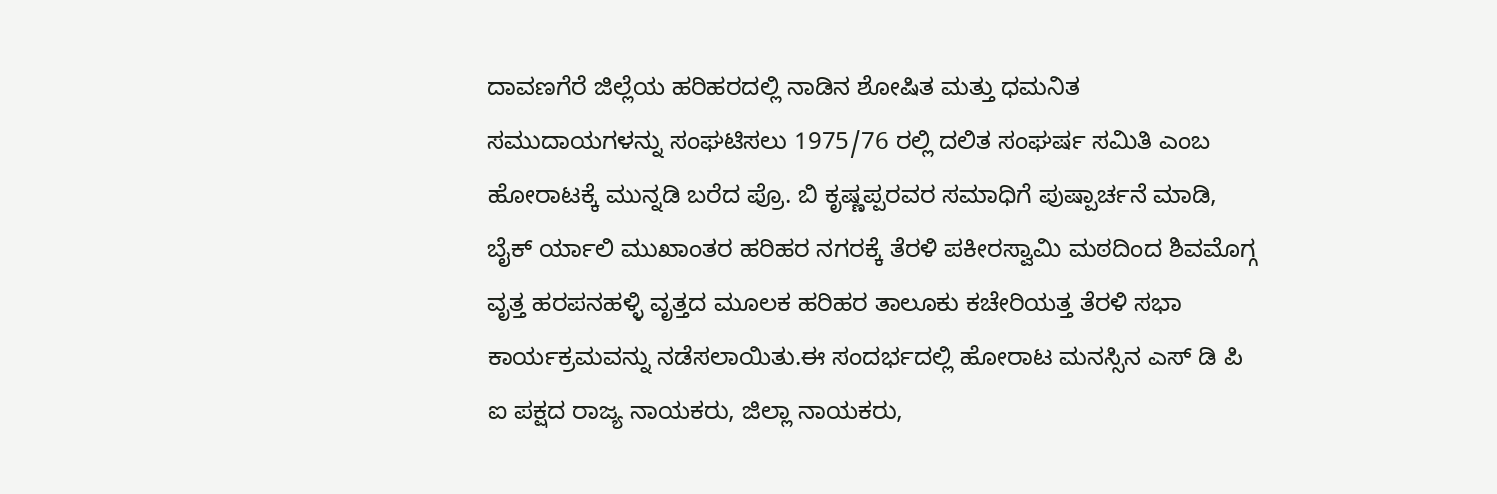ದಾವಣಗೆರೆ ಜಿಲ್ಲೆಯ ಹರಿಹರದಲ್ಲಿ ನಾಡಿನ ಶೋಷಿತ ಮತ್ತು ಧಮನಿತ ಸಮುದಾಯಗಳನ್ನು ಸಂಘಟಿಸಲು 1975/76 ರಲ್ಲಿ ದಲಿತ ಸಂಘರ್ಷ ಸಮಿತಿ ಎಂಬ ಹೋರಾಟಕ್ಕೆ ಮುನ್ನಡಿ ಬರೆದ ಪ್ರೊ. ಬಿ ಕೃಷ್ಣಪ್ಪರವರ ಸಮಾಧಿಗೆ ಪುಷ್ಪಾರ್ಚನೆ ಮಾಡಿ, ಬೈಕ್ ರ್ಯಾಲಿ ಮುಖಾಂತರ ಹರಿಹರ ನಗರಕ್ಕೆ ತೆರಳಿ ಪಕೀರಸ್ವಾಮಿ ಮಠದಿಂದ ಶಿವಮೊಗ್ಗ ವೃತ್ತ ಹರಪನಹಳ್ಳಿ ವೃತ್ತದ ಮೂಲಕ ಹರಿಹರ ತಾಲೂಕು ಕಚೇರಿಯತ್ತ ತೆರಳಿ ಸಭಾ ಕಾರ್ಯಕ್ರಮವನ್ನು ನಡೆಸಲಾಯಿತು.ಈ ಸಂದರ್ಭದಲ್ಲಿ ಹೋರಾಟ ಮನಸ್ಸಿನ ಎಸ್ ಡಿ ಪಿ ಐ ಪಕ್ಷದ ರಾಜ್ಯ ನಾಯಕರು, ಜಿಲ್ಲಾ ನಾಯಕರು,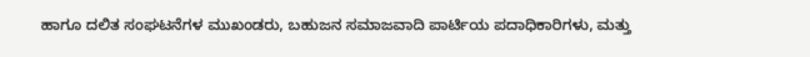ಹಾಗೂ ದಲಿತ ಸಂಘಟನೆಗಳ ಮುಖಂಡರು, ಬಹುಜನ ಸಮಾಜವಾದಿ ಪಾರ್ಟಿಯ ಪದಾಧಿಕಾರಿಗಳು, ಮತ್ತು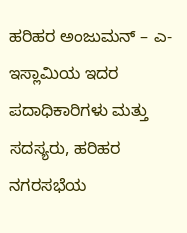ಹರಿಹರ ಅಂಜುಮನ್ – ಎ-ಇಸ್ಲಾಮಿಯ ಇದರ ಪದಾಧಿಕಾರಿಗಳು ಮತ್ತು ಸದಸ್ಯರು, ಹರಿಹರ ನಗರಸಭೆಯ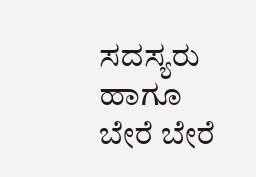ಸದಸ್ಯರು ಹಾಗೂ ಬೇರೆ ಬೇರೆ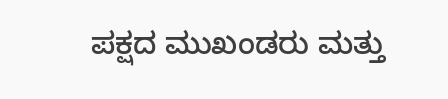ಪಕ್ಷದ ಮುಖಂಡರು ಮತ್ತು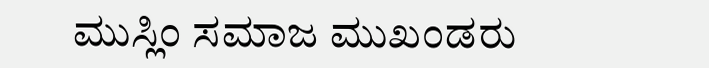ಮುಸ್ಲಿಂ ಸಮಾಜ ಮುಖಂಡರು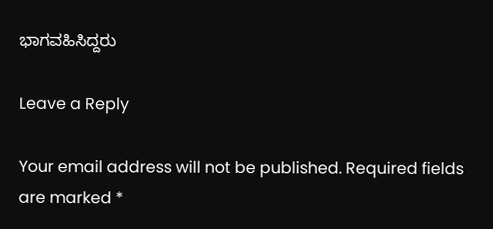ಭಾಗವಹಿಸಿದ್ದರು

Leave a Reply

Your email address will not be published. Required fields are marked *